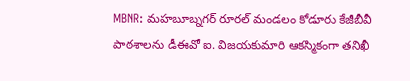MBNR: మహబూబ్నగర్ రూరల్ మండలం కోడూరు కేజీబీవీ పాఠశాలను డీఈవో ఐ. విజయకుమారి ఆకస్మికంగా తనిఖీ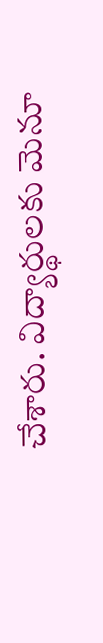చేశారు. విద్యార్థులకు మెనూ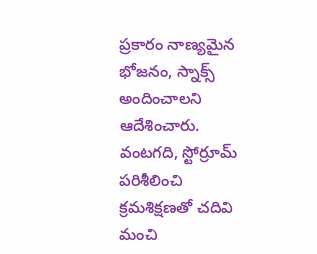ప్రకారం నాణ్యమైన భోజనం, స్నాక్స్ అందించాలని ఆదేశించారు. వంటగది, స్టోర్రూమ్ పరిశీలించి క్రమశిక్షణతో చదివి మంచి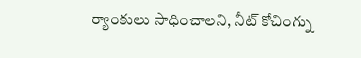ర్యాంకులు సాధించాలని, నీట్ కోచింగ్ను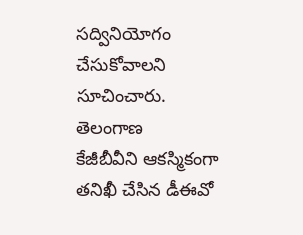సద్వినియోగం చేసుకోవాలని సూచించారు.
తెలంగాణ
కేజీబీవీని ఆకస్మికంగా తనిఖీ చేసిన డీఈవో